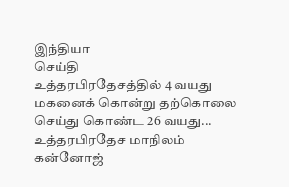இந்தியா
செய்தி
உத்தரபிரதேசத்தில் 4 வயது மகனைக் கொன்று தற்கொலை செய்து கொண்ட 26 வயது...
உத்தரபிரதேச மாநிலம் கன்னோஜ்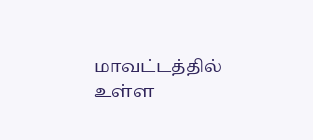மாவட்டத்தில் உள்ள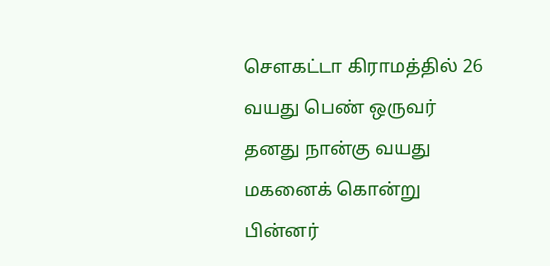சௌகட்டா கிராமத்தில் 26 வயது பெண் ஒருவர் தனது நான்கு வயது மகனைக் கொன்று பின்னர்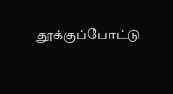தூக்குப்போட்டு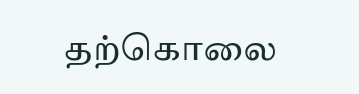தற்கொலை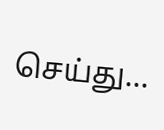செய்து...